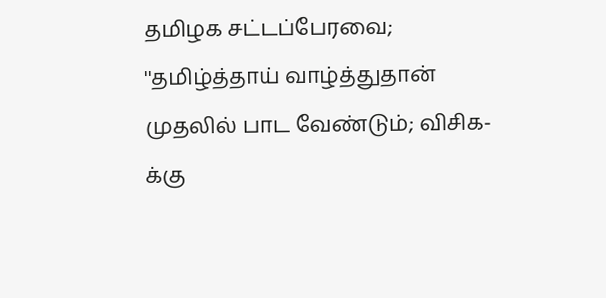தமிழக சட்டப்பேரவை; ''தமிழ்த்தாய் வாழ்த்துதான் முதலில் பாட வேண்டும்; விசிக-க்கு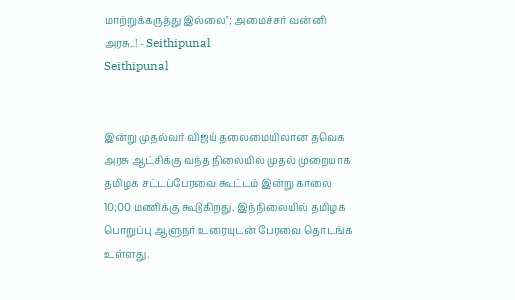மாற்றுக்கருத்து இல்லை''; அமைச்சர் வன்னி அரசு..! - Seithipunal
Seithipunal


இன்று முதல்வர் விஜய் தலைமையிலான தவெக அரசு ஆட்சிக்கு வந்த நிலையில் முதல் முறையாக தமிழக சட்டப்பேரவை கூட்டம் இன்று காலை 10;00 மணிக்கு கூடுகிறது. இந்நிலையில் தமிழக பொறுப்பு ஆளுநர் உரையுடன் பேரவை தொடங்க உள்ளது.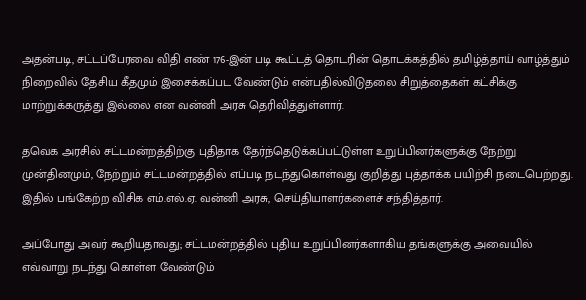அதன்படி, சட்டப்பேரவை விதி எண் 176-இன் படி கூட்டத் தொடரின் தொடக்கத்தில் தமிழ்த்தாய் வாழ்த்தும் நிறைவில் தேசிய கீதமும் இசைக்கப்பட வேண்டும் என்பதில்விடுதலை சிறுத்தைகள் கட்சிக்கு மாற்றுக்கருத்து இல்லை என வன்னி அரசு தெரிவித்துள்ளார்.

தவெக அரசில் சட்டமன்றத்திற்கு புதிதாக தேர்ந்தெடுக்கப்பட்டுள்ள உறுப்பினர்களுக்கு நேற்று முன்தினமும், நேற்றும் சட்டமன்றத்தில் எப்படி நடந்துகொள்வது குறித்து புத்தாக்க பயிற்சி நடைபெற்றது. இதில் பங்கேற்ற விசிக எம்.எல்.ஏ. வன்னி அரசு, செய்தியாளர்களைச் சந்தித்தார்.

அப்போது அவர் கூறியதாவது; சட்டமன்றத்தில் புதிய உறுப்பினர்களாகிய தங்களுக்கு அவையில் எவ்வாறு நடந்து கொள்ள வேண்டும்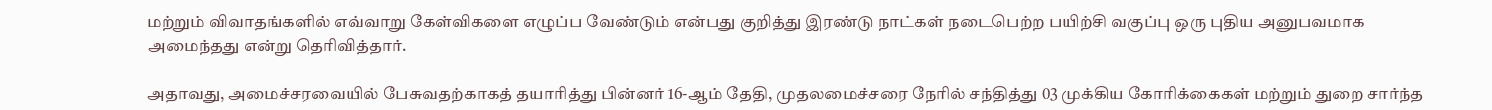மற்றும் விவாதங்களில் எவ்வாறு கேள்விகளை எழுப்ப வேண்டும் என்பது குறித்து இரண்டு நாட்கள் நடைபெற்ற பயிற்சி வகுப்பு ஒரு புதிய அனுபவமாக அமைந்தது என்று தெரிவித்தார்.

அதாவது, அமைச்சரவையில் பேசுவதற்காகத் தயாரித்து பின்னர் 16-ஆம் தேதி, முதலமைச்சரை நேரில் சந்தித்து 03 முக்கிய கோரிக்கைகள் மற்றும் துறை சார்ந்த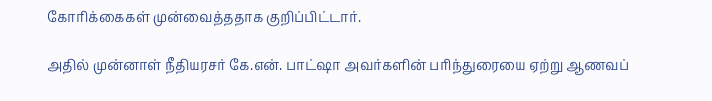கோரிக்கைகள் முன்வைத்ததாக குறிப்பிட்டார்.

அதில் முன்னாள் நீதியரசர் கே.என். பாட்ஷா அவர்களின் பரிந்துரையை ஏற்று ஆணவப்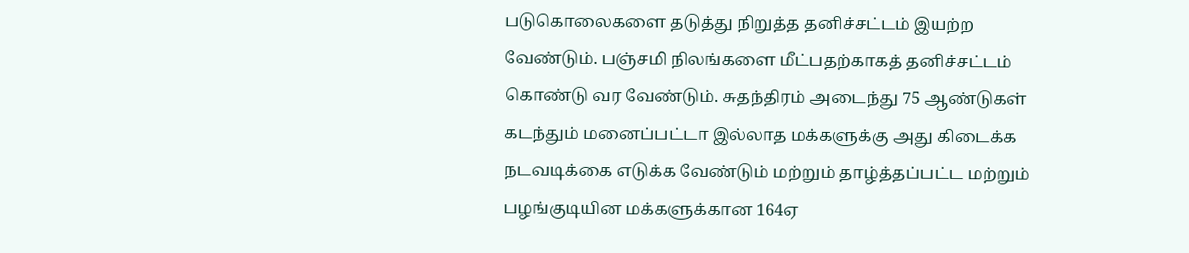படுகொலைகளை தடுத்து நிறுத்த தனிச்சட்டம் இயற்ற வேண்டும். பஞ்சமி நிலங்களை மீட்பதற்காகத் தனிச்சட்டம் கொண்டு வர வேண்டும். சுதந்திரம் அடைந்து 75 ஆண்டுகள் கடந்தும் மனைப்பட்டா இல்லாத மக்களுக்கு அது கிடைக்க நடவடிக்கை எடுக்க வேண்டும் மற்றும் தாழ்த்தப்பட்ட மற்றும் பழங்குடியின மக்களுக்கான 164ஏ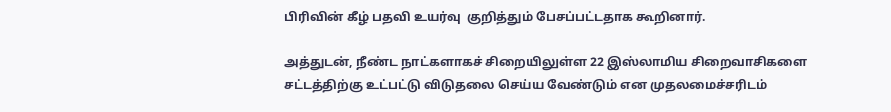பிரிவின் கீழ் பதவி உயர்வு  குறித்தும் பேசப்பட்டதாக கூறினார்.

அத்துடன், நீண்ட நாட்களாகச் சிறையிலுள்ள 22 இஸ்லாமிய சிறைவாசிகளை சட்டத்திற்கு உட்பட்டு விடுதலை செய்ய வேண்டும் என முதலமைச்சரிடம்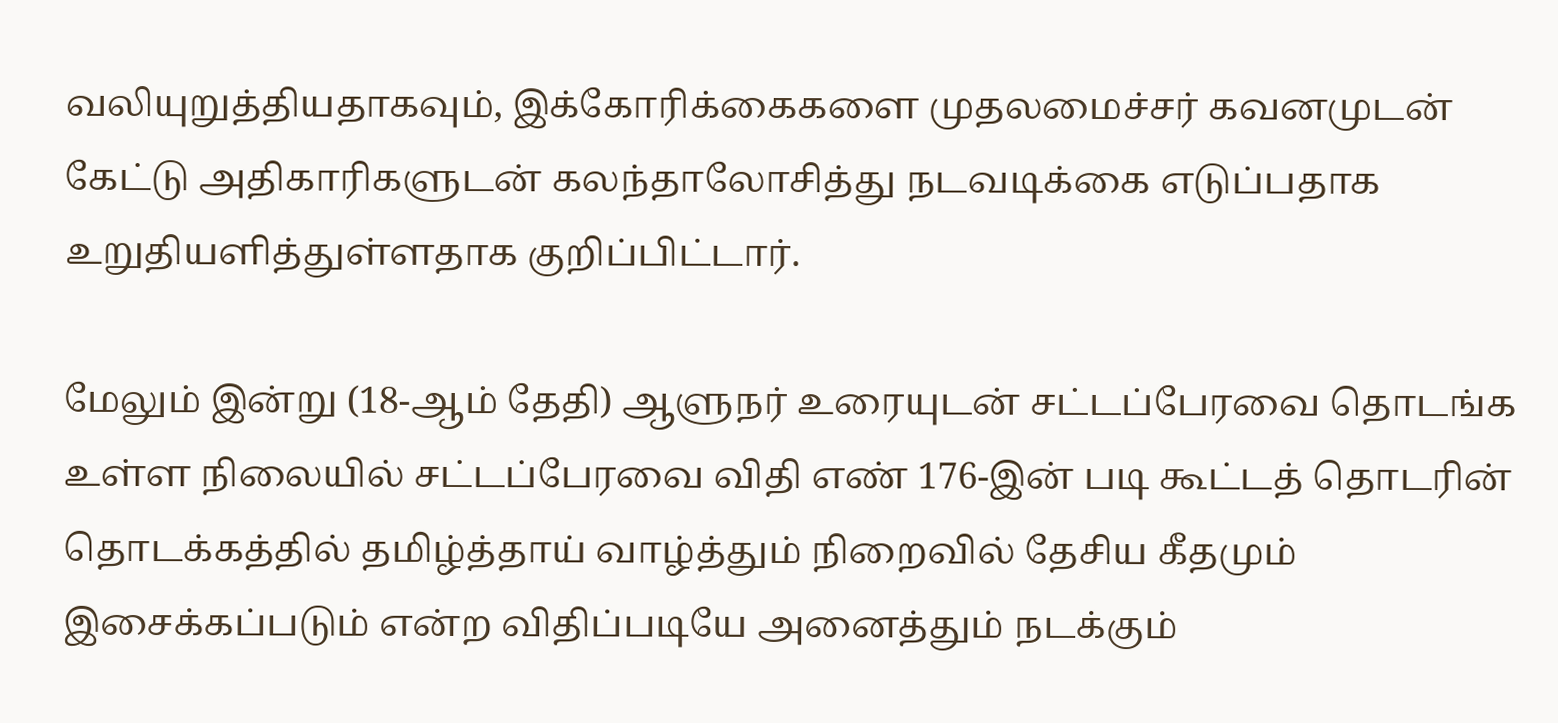வலியுறுத்தியதாகவும், இக்கோரிக்கைகளை முதலமைச்சர் கவனமுடன் கேட்டு அதிகாரிகளுடன் கலந்தாலோசித்து நடவடிக்கை எடுப்பதாக உறுதியளித்துள்ளதாக குறிப்பிட்டார்.

மேலும் இன்று (18-ஆம் தேதி) ஆளுநர் உரையுடன் சட்டப்பேரவை தொடங்க உள்ள நிலையில் சட்டப்பேரவை விதி எண் 176-இன் படி கூட்டத் தொடரின் தொடக்கத்தில் தமிழ்த்தாய் வாழ்த்தும் நிறைவில் தேசிய கீதமும் இசைக்கப்படும் என்ற விதிப்படியே அனைத்தும் நடக்கும்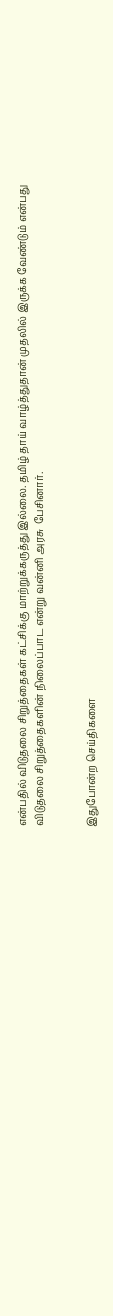என்பதில் விடுதலை சிறுத்தைகள் கட்சிக்கு மாற்றுக்கருத்து இல்லை. தமிழ் தாய் வாழ்த்துதான் முதலில் இருக்க வேண்டும் என்பது விடுதலை சிறுத்தைகளின் நிலைப்பாட என்று வன்னி அரசு  பேசினார்.


இதுபோன்ற செய்திகளை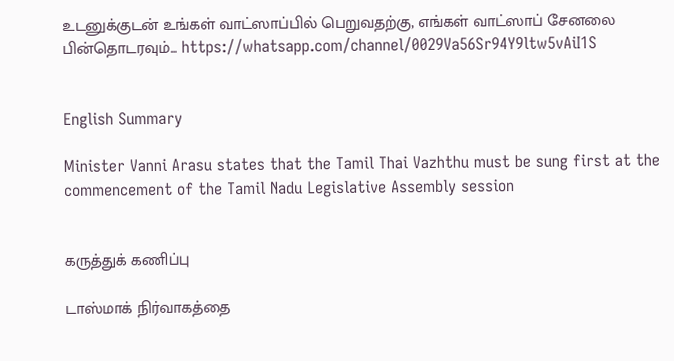உடனுக்குடன் உங்கள் வாட்ஸாப்பில் பெறுவதற்கு, எங்கள் வாட்ஸாப் சேனலை பின்தொடரவும்... https://whatsapp.com/channel/0029Va56Sr94Y9ltw5vAiI1S


English Summary

Minister Vanni Arasu states that the Tamil Thai Vazhthu must be sung first at the commencement of the Tamil Nadu Legislative Assembly session


கருத்துக் கணிப்பு

டாஸ்மாக் நிர்வாகத்தை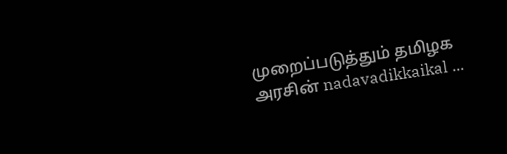முறைப்படுத்தும் தமிழக அரசின் nadavadikkaikal ...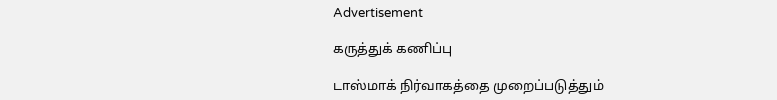Advertisement

கருத்துக் கணிப்பு

டாஸ்மாக் நிர்வாகத்தை முறைப்படுத்தும்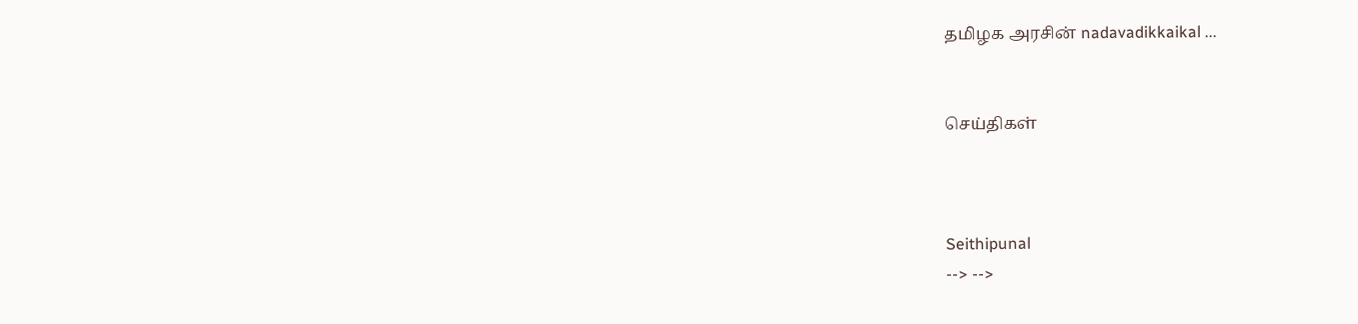தமிழக அரசின் nadavadikkaikal ...


செய்திகள்



Seithipunal
--> -->